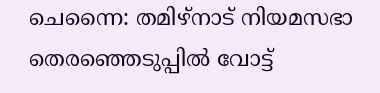ചെന്നൈ: തമിഴ്നാട് നിയമസഭാ തെരഞ്ഞെടുപ്പിൽ വോട്ട്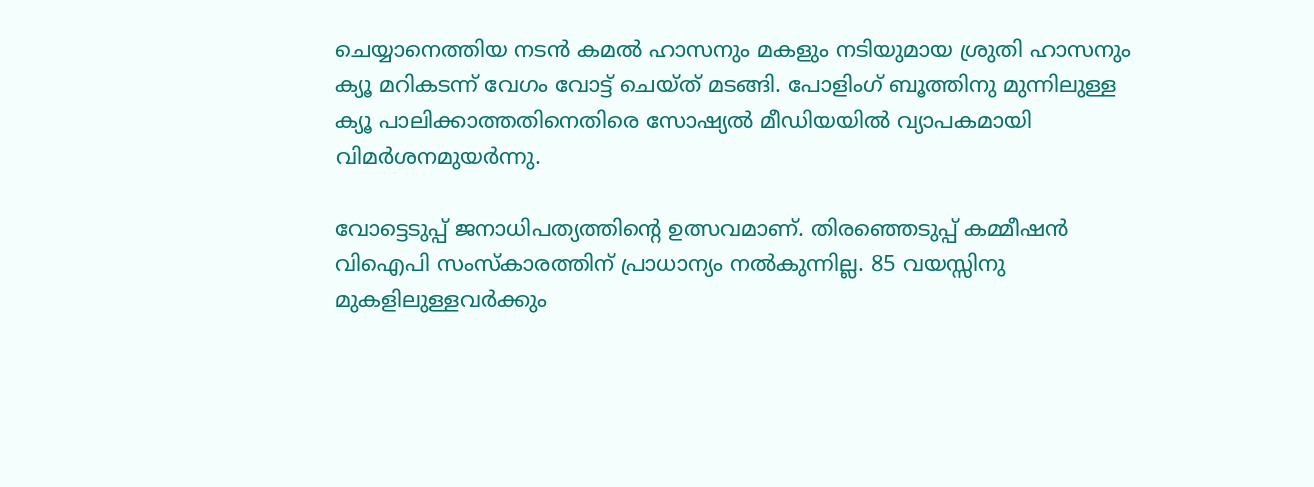ചെയ്യാനെത്തിയ നടൻ കമല്‍ ഹാസനും മകളും നടിയുമായ ശ്രുതി ഹാസനും ക്യൂ മറികടന്ന് വേഗം വോട്ട് ചെയ്ത് മടങ്ങി. പോളിംഗ് ബൂത്തിനു മുന്നിലുള്ള ക്യൂ പാലിക്കാത്തതിനെതിരെ സോഷ്യല്‍ മീഡിയയിൽ വ്യാപകമായി വിമര്‍ശനമുയർന്നു.

വോട്ടെടുപ്പ് ജനാധിപത്യത്തിന്റെ ഉത്സവമാണ്. തിരഞ്ഞെടുപ്പ് കമ്മീഷൻ വിഐപി സംസ്കാരത്തിന് പ്രാധാന്യം നൽകുന്നില്ല. 85 വയസ്സിനു മുകളിലുള്ളവർക്കും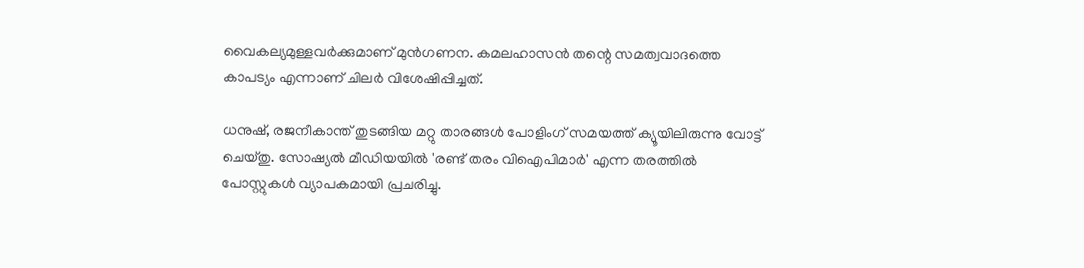വൈകല്യമുള്ളവർക്കുമാണ് മുൻഗണന. കമലഹാസൻ തന്റെ സമത്വവാദത്തെ കാപട്യം എന്നാണ് ചിലർ വിശേഷിപ്പിച്ചത്.

ധനുഷ്, രജനീകാന്ത് തുടങ്ങിയ മറ്റു താരങ്ങൾ പോളിംഗ് സമയത്ത് ക്യൂയിലിരുന്നു വോട്ട് ചെയ്തു. സോഷ്യല്‍ മീഡിയയിൽ 'രണ്ട് തരം വിഐപിമാർ' എന്ന തരത്തിൽ പോസ്റ്റുകൾ വ്യാപകമായി പ്രചരിച്ചു.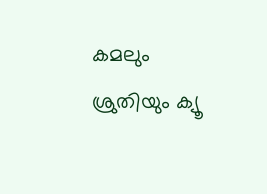കമലും ശ്രുതിയും ക്യൂ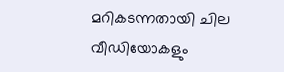മറികടന്നതായി ചില വീഡിയോകളും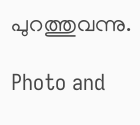പുറത്തുവന്നു.

Photo and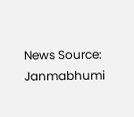News Source: Janmabhumi